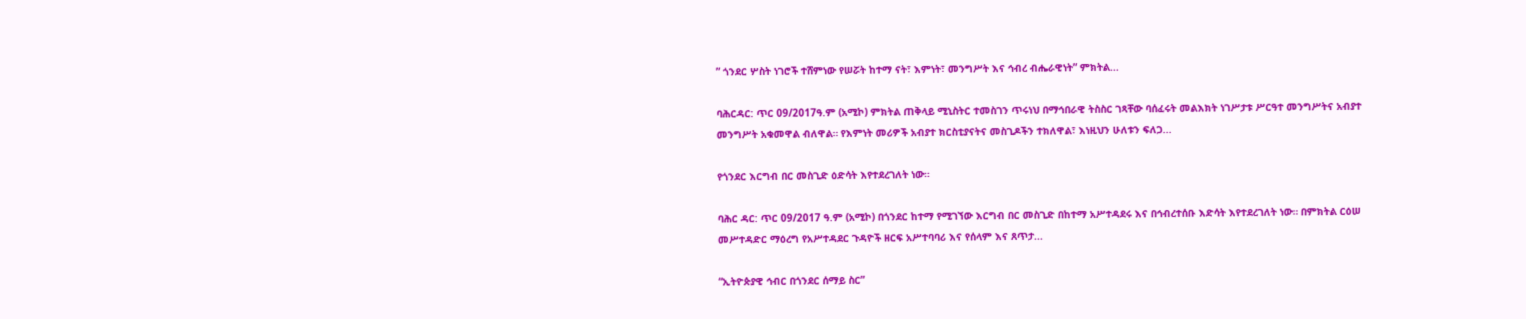” ጎንደር ሦስት ነገሮች ተሸምነው የሠሯት ከተማ ናት፣ እምነት፣ መንግሥት እና ኅብረ ብሔራዊነት” ምክትል...

ባሕርዳር: ጥር 09/2017ዓ.ም (አሚኮ) ምክትል ጠቅላይ ሚኒስትር ተመስገን ጥሩነህ በማኅበራዊ ትስስር ገጻቸው ባሰፈሩት መልእክት ነገሥታቱ ሥርዓተ መንግሥትና አብያተ መንግሥት አቁመዋል ብለዋል። የእምነት መሪዎች አብያተ ክርስቲያናትና መስጊዶችን ተክለዋል፣ እነዚህን ሁለቱን ፍለጋ...

የጎንደር እርግብ በር መስጊድ ዕድሳት እየተደረገለት ነው።

ባሕር ዳር: ጥር 09/2017 ዓ.ም (አሚኮ) በጎንደር ከተማ የሚገኘው እርግብ በር መስጊድ በከተማ አሥተዳደሩ እና በኅብረተሰቡ እድሳት እየተደረገለት ነው። በምክትል ርዕሠ መሥተዳድር ማዕረግ የአሥተዳደር ጉዳዮች ዘርፍ አሥተባባሪ እና የሰላም እና ጸጥታ...

“ኢትዮጵያዊ ኅብር በጎንደር ሰማይ ስር”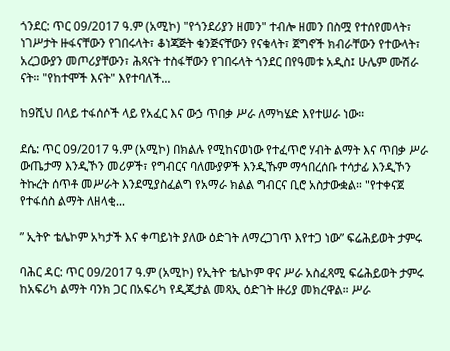ጎንደር: ጥር 09/2017 ዓ.ም (አሚኮ) "የጎንደሪያን ዘመን" ተብሎ ዘመን በስሟ የተሰየመላት፣ ነገሥታት ዙፋናቸውን የገበሩላት፣ ቆነጃጅት ቁንጅናቸውን የናቁላት፣ ጀግኖች ክብራቸውን የተውላት፣ አረጋውያን መጦሪያቸውን፣ ሕጻናት ተስፋቸውን የገበሩላት ጎንደር በየዓመቱ አዲስ፤ ሁሌም ሙሽራ ናት። "የከተሞች እናት" እየተባለች...

ከ9ሺህ በላይ ተፋሰሶች ላይ የአፈር እና ውኃ ጥበቃ ሥራ ለማካሄድ እየተሠራ ነው።

ደሴ: ጥር 09/2017 ዓ.ም (አሚኮ) በክልሉ የሚከናወነው የተፈጥሮ ሃብት ልማት እና ጥበቃ ሥራ ውጤታማ እንዲኾን መሪዎች፣ የግብርና ባለሙያዎች እንዲኹም ማኅበረሰቡ ተሳታፊ እንዲኾን ትኩረት ሰጥቶ መሥራት እንደሚያስፈልግ የአማራ ክልል ግብርና ቢሮ አስታውቋል። "የተቀናጀ የተፋሰስ ልማት ለዘላቂ...

” ኢትዮ ቴሌኮም አካታች እና ቀጣይነት ያለው ዕድገት ለማረጋገጥ እየተጋ ነው” ፍሬሕይወት ታምሩ

ባሕር ዳር: ጥር 09/2017 ዓ.ም (አሚኮ) የኢትዮ ቴሌኮም ዋና ሥራ አስፈጻሚ ፍሬሕይወት ታምሩ ከአፍሪካ ልማት ባንክ ጋር በአፍሪካ የዲጂታል መጻኢ ዕድገት ዙሪያ መክረዋል። ሥራ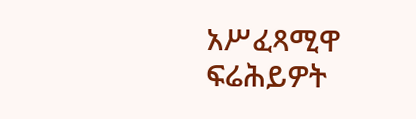አሥፈጻሚዋ ፍሬሕይዎት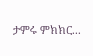ታምሩ ምክክር...